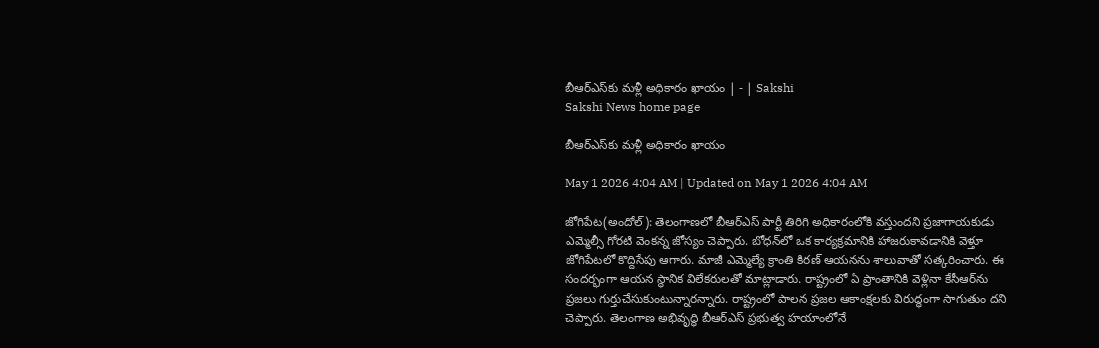బీఆర్‌ఎస్‌కు మళ్లీ అధికారం ఖాయం | - | Sakshi
Sakshi News home page

బీఆర్‌ఎస్‌కు మళ్లీ అధికారం ఖాయం

May 1 2026 4:04 AM | Updated on May 1 2026 4:04 AM

జోగిపేట(అందోల్‌): తెలంగాణలో బీఆర్‌ఎస్‌ పార్టీ తిరిగి అధికారంలోకి వస్తుందని ప్రజాగాయకుడు ఎమ్మెల్సీ గోరటి వెంకన్న జోస్యం చెప్పారు. బోధన్‌లో ఒక కార్యక్రమానికి హాజరుకావడానికి వెళ్తూ జోగిపేటలో కొద్దిసేపు ఆగారు. మాజీ ఎమ్మెల్యే క్రాంతి కిరణ్‌ ఆయనను శాలువాతో సత్కరించారు. ఈ సందర్భంగా ఆయన స్థానిక విలేకరులతో మాట్లాడారు. రాష్ట్రంలో ఏ ప్రాంతానికి వెళ్లినా కేసీఆర్‌ను ప్రజలు గుర్తుచేసుకుంటున్నారన్నారు. రాష్ట్రంలో పాలన ప్రజల ఆకాంక్షలకు విరుద్ధంగా సాగుతుం దని చెప్పారు. తెలంగాణ అభివృద్ధి బీఆర్‌ఎస్‌ ప్రభుత్వ హయాంలోనే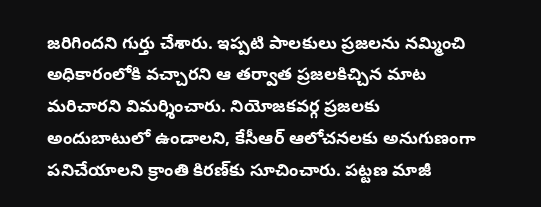జరిగిందని గుర్తు చేశారు. ఇప్పటి పాలకులు ప్రజలను నమ్మించి అధికారంలోకి వచ్చారని ఆ తర్వాత ప్రజలకిచ్చిన మాట మరిచారని విమర్శించారు. నియోజకవర్గ ప్రజలకు అందుబాటులో ఉండాలని, కేసీఆర్‌ ఆలోచనలకు అనుగుణంగా పనిచేయాలని క్రాంతి కిరణ్‌కు సూచించారు. పట్టణ మాజీ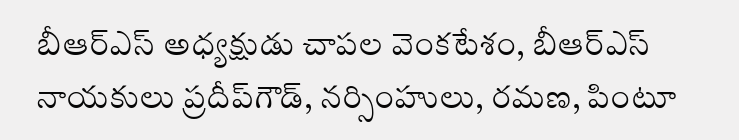బీఆర్‌ఎస్‌ అధ్యక్షుడు చాపల వెంకటేశం, బీఆర్‌ఎస్‌ నాయకులు ప్రదీప్‌గౌడ్‌, నర్సింహులు, రమణ, పింటూ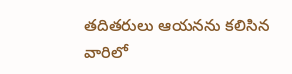తదితరులు ఆయనను కలిసిన వారిలో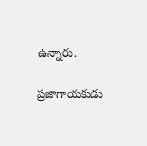ఉన్నారు.

ప్రజాగాయకుడు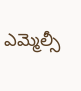ఎమ్మెల్సీ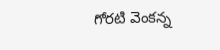గోరటి వెంకన్న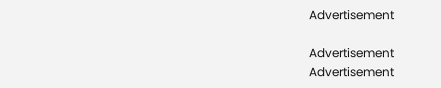Advertisement

Advertisement
Advertisement